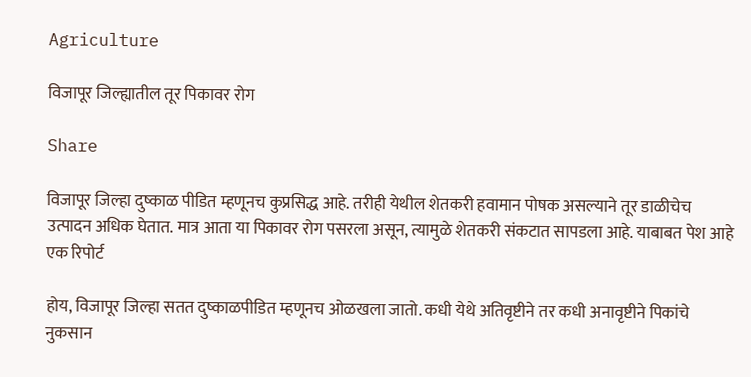Agriculture

विजापूर जिल्ह्यातील तूर पिकावर रोग

Share

विजापूर जिल्हा दुष्काळ पीडित म्हणूनच कुप्रसिद्ध आहे. तरीही येथील शेतकरी हवामान पोषक असल्याने तूर डाळीचेच उत्पादन अधिक घेतात. मात्र आता या पिकावर रोग पसरला असून, त्यामुळे शेतकरी संकटात सापडला आहे. याबाबत पेश आहे एक रिपोर्ट

होय, विजापूर जिल्हा सतत दुष्काळपीडित म्हणूनच ओळखला जातो. कधी येथे अतिवृष्टीने तर कधी अनावृष्टीने पिकांचे नुकसान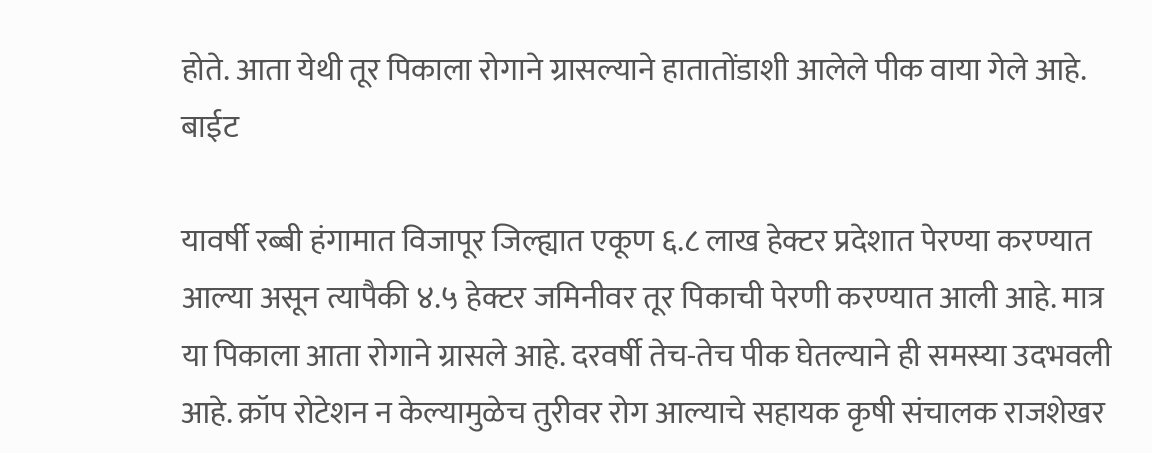होते. आता येथी तूर पिकाला रोगाने ग्रासल्याने हातातोंडाशी आलेले पीक वाया गेले आहे. बाईट

यावर्षी रब्बी हंगामात विजापूर जिल्ह्यात एकूण ६.८ लाख हेक्टर प्रदेशात पेरण्या करण्यात आल्या असून त्यापैकी ४.५ हेक्टर जमिनीवर तूर पिकाची पेरणी करण्यात आली आहे. मात्र या पिकाला आता रोगाने ग्रासले आहे. दरवर्षी तेच-तेच पीक घेतल्याने ही समस्या उदभवली आहे. क्रॉप रोटेशन न केल्यामुळेच तुरीवर रोग आल्याचे सहायक कृषी संचालक राजशेखर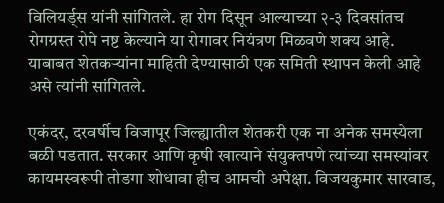विलियर्ड्स यांनी सांगितले. हा रोग दिसून आल्याच्या २-३ दिवसांतच रोगग्रस्त रोपे नष्ट केल्याने या रोगावर नियंत्रण मिळवणे शक्य आहे. याबाबत शेतकऱ्यांना माहिती देण्यासाठी एक समिती स्थापन केली आहे असे त्यांनी सांगितले.

एकंदर, दरवर्षीच विजापूर जिल्ह्यातील शेतकरी एक ना अनेक समस्येला बळी पडतात. सरकार आणि कृषी खात्याने संयुक्तपणे त्यांच्या समस्यांवर कायमस्वरूपी तोडगा शोधावा हीच आमची अपेक्षा. विजयकुमार सारवाड,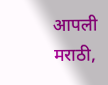आपली मराठी,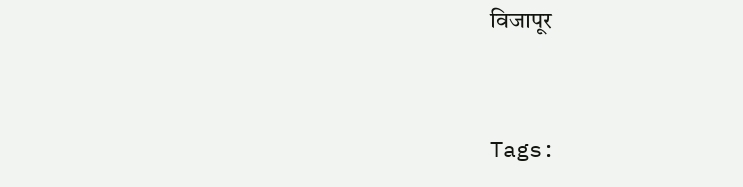विजापूर



Tags: